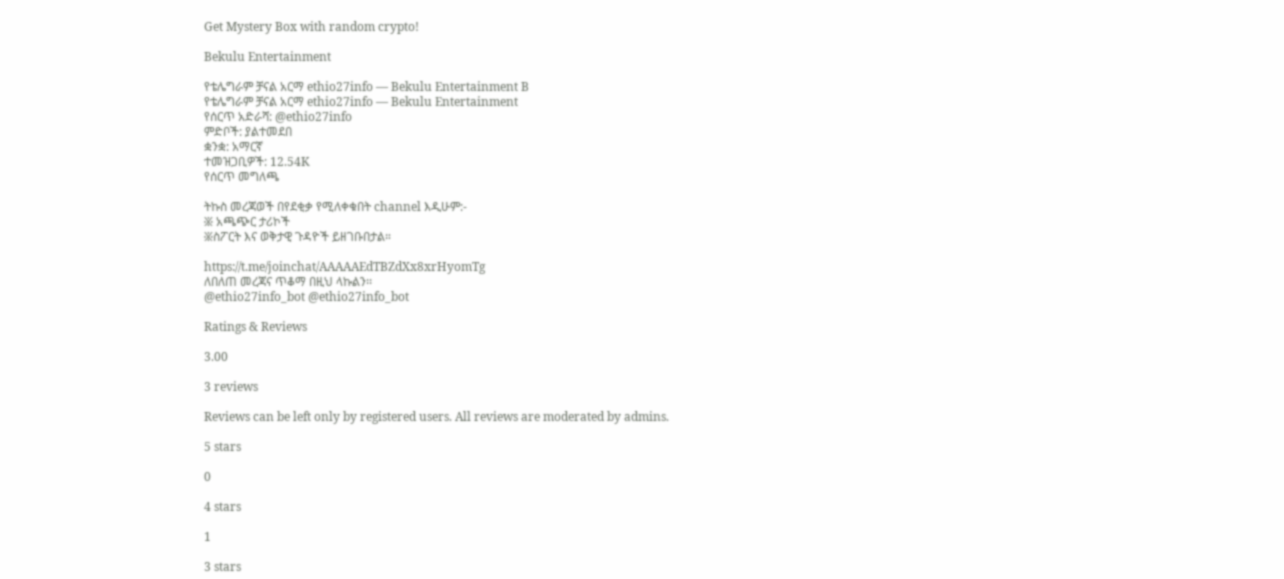Get Mystery Box with random crypto!

Bekulu Entertainment

የቴሌግራም ቻናል አርማ ethio27info — Bekulu Entertainment B
የቴሌግራም ቻናል አርማ ethio27info — Bekulu Entertainment
የሰርጥ አድራሻ: @ethio27info
ምድቦች: ያልተመደበ
ቋንቋ: አማርኛ
ተመዝጋቢዎች: 12.54K
የሰርጥ መግለጫ

ትኩስ መረጃወች በየደቂቃ የሚለቀቁበት channel እዲሁም:-
፠ አጫጭር ታሪኮች
፠ስፖርት እና ወቅታዊ ጉዳዮች ይዘገቡበታል።

https://t.me/joinchat/AAAAAEdTBZdXx8xrHyomTg
ለበለጠ መረጃና ጥቆማ በዚህ ላኩልን፡፡
@ethio27info_bot @ethio27info_bot

Ratings & Reviews

3.00

3 reviews

Reviews can be left only by registered users. All reviews are moderated by admins.

5 stars

0

4 stars

1

3 stars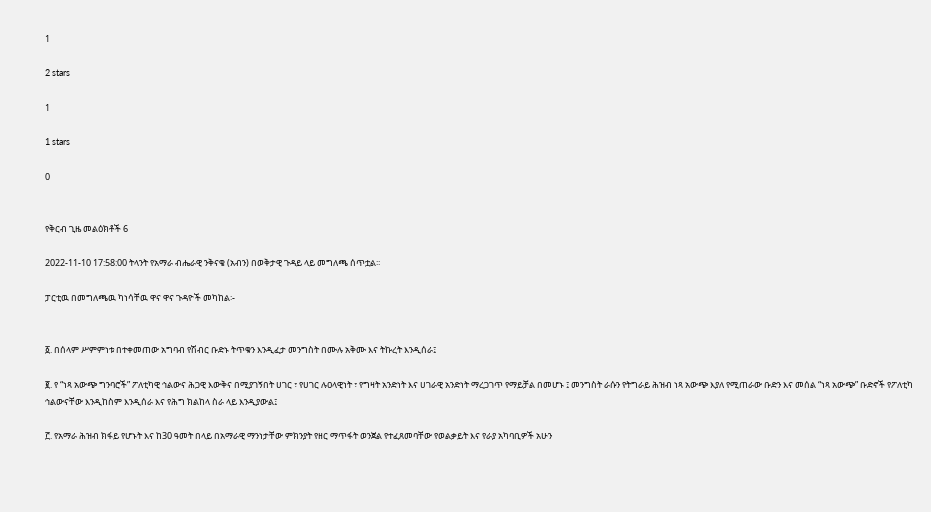1

2 stars

1

1 stars

0


የቅርብ ጊዜ መልዕክቶች 6

2022-11-10 17:58:00 ትላንት የአማራ ብሔራዊ ንቅናቄ (አብን) በወቅታዊ ጉዳይ ላይ መግለጫ ሰጥቷል፡፡

ፓርቲዉ በመግለጫዉ ካነሳቸዉ ዋና ዋና ጉዳዮች መካከል፡-


፩. በሰላም ሥምምነቱ በተቀመጠው አግባብ የሽብር ቡድኑ ትጥቁን እንዲፈታ መንግስት በሙሉ አቅሙ እና ትኩረት እንዲሰራ፤

፪. የ “ነጻ አውጭ ግንባሮች” ፖለቲካዊ ኅልውና ሕጋዊ እውቅና በሚያገኝበት ሀገር ፣ የሀገር ሉዐላዊነት ፣ የግዛት አንድነት እና ሀገራዊ አንድነት ማረጋገጥ የማይቻል በመሆኑ ፤ መንግስት ራሱን የትግራይ ሕዝብ ነጻ አውጭ እያለ የሚጠራው ቡድን እና መሰል “ነጻ አውጭ” ቡድኖች የፖለቲካ ኅልውናቸው እንዲከስም እንዲሰራ እና የሕግ ክልከላ ስራ ላይ እንዲያውል፤

፫. የአማራ ሕዝብ ክፋይ የሆኑት እና ከ30 ዓመት በላይ በአማራዊ ማንነታቸው ምክንያት የዘር ማጥፋት ወንጀል የተፈጸመባቸው የወልቃይት እና የራያ አካባቢዎች አሁን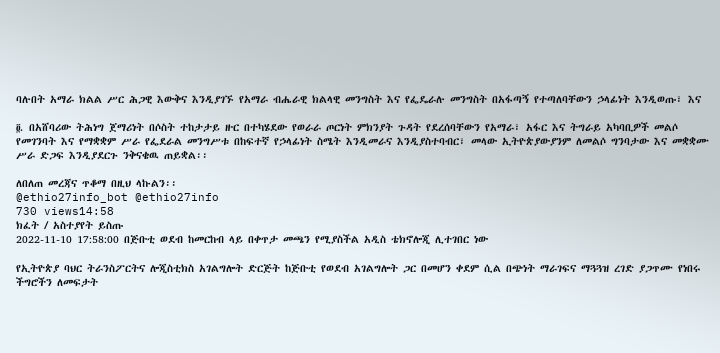ባሉበት አማራ ክልል ሥር ሕጋዊ እውቅና እንዲያገኙ የአማራ ብሔራዊ ክልላዊ መንግስት እና የፌዴራሉ መንግስት በአፋጣኝ የተጣለባቸውን ኃላፊነት እንዲወጡ፣ እና

፬. በአሸባሪው ትሕነግ ጀማሪነት በሶስት ተከታታይ ዙር በተካሄደው የወራራ ጦርነት ምክንያት ጉዳት የደረሰባቸውን የአማራ፣ አፋር እና ትግራይ አካባቢዎች መልሶ የመገንባት እና የማቋቋም ሥራ የፌደራል መንግሥቱ በከፍተኛ የኃላፊነት ስሜት እንዲመራና እንዲያስተባብር፣ መላው ኢትዮጵያውያንም ለመልሶ ግንባታው እና መቋቋሙ ሥራ ድጋፍ እንዲያደርጉ ንቅናቄዉ ጠይቋል፡፡

ለበለጠ መረጃና ጥቆማ በዚህ ላኩልን፡፡
@ethio27info_bot @ethio27info
730 views14:58
ክፈት / አስተያየት ይስጡ
2022-11-10 17:58:00 በጅቡቲ ወደብ ከመርከብ ላይ በቀጥታ መጫን የሚያስችል አዲስ ቴክኖሎጂ ሊተገበር ነው

የኢትዮጵያ ባህር ትራንስፖርትና ሎጂስቲክስ አገልግሎት ድርጅት ከጅቡቲ የወደብ አገልግሎት ጋር በመሆን ቀደም ሲል በጭነት ማራገፍና ማጓጓዝ ረገድ ያጋጥሙ የነበሩ ችግሮችን ለመፍታት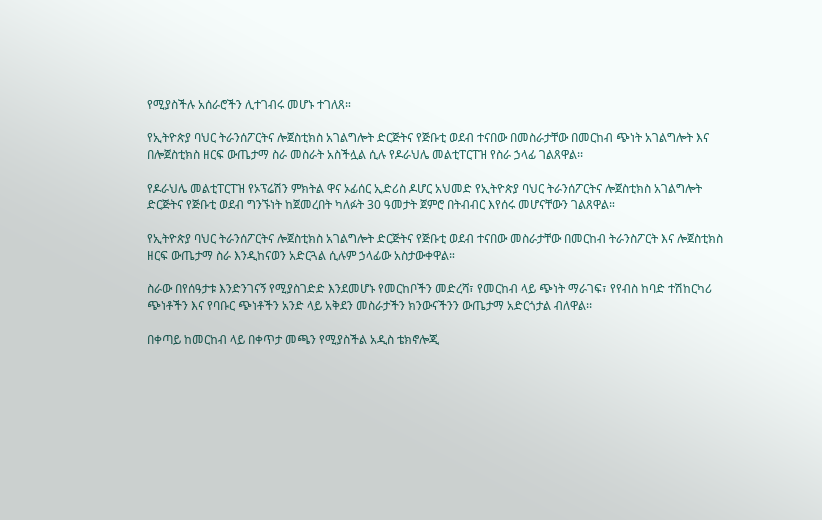የሚያስችሉ አሰራሮችን ሊተገብሩ መሆኑ ተገለጸ።

የኢትዮጵያ ባህር ትራንሰፖርትና ሎጀስቲክስ አገልግሎት ድርጅትና የጅቡቲ ወደብ ተናበው በመስራታቸው በመርከብ ጭነት አገልግሎት እና በሎጀስቲክስ ዘርፍ ውጤታማ ስራ መስራት አስችሏል ሲሉ የዶራህሌ መልቲፐርፐዝ የስራ ኃላፊ ገልጸዋል፡፡

የዶራህሌ መልቲፐርፐዝ የኦፕሬሽን ምክትል ዋና ኦፊሰር ኢድሪስ ዶሆር አህመድ የኢትዮጵያ ባህር ትራንሰፖርትና ሎጀስቲክስ አገልግሎት ድርጅትና የጅቡቲ ወደብ ግንኙነት ከጀመረበት ካለፉት 30 ዓመታት ጀምሮ በትብብር እየሰሩ መሆናቸውን ገልጸዋል።

የኢትዮጵያ ባህር ትራንሰፖርትና ሎጀስቲክስ አገልግሎት ድርጅትና የጅቡቲ ወደብ ተናበው መስራታቸው በመርከብ ትራንስፖርት እና ሎጀስቲክስ ዘርፍ ውጤታማ ስራ እንዲከናወን አድርጓል ሲሉም ኃላፊው አስታውቀዋል።

ስራው በየሰዓታቱ እንድንገናኝ የሚያስገድድ እንደመሆኑ የመርከቦችን መድረሻ፣ የመርከብ ላይ ጭነት ማራገፍ፣ የየብስ ከባድ ተሽከርካሪ ጭነቶችን እና የባቡር ጭነቶችን አንድ ላይ አቅደን መስራታችን ክንውናችንን ውጤታማ አድርጎታል ብለዋል፡፡

በቀጣይ ከመርከብ ላይ በቀጥታ መጫን የሚያስችል አዲስ ቴክኖሎጂ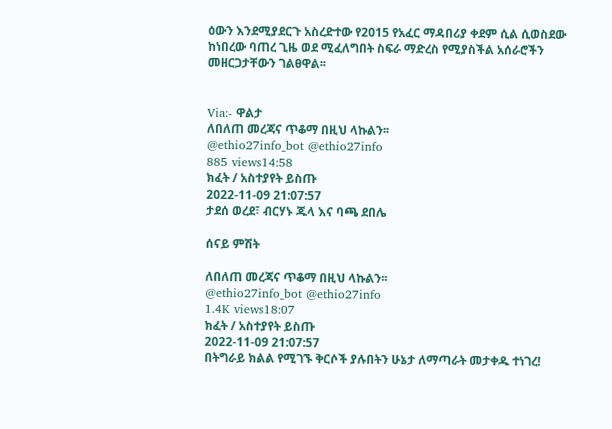ዕውን እንደሚያደርጉ አስረድተው የ2015 የአፈር ማዳበሪያ ቀደም ሲል ሲወስደው ከነበረው ባጠረ ጊዜ ወደ ሚፈለግበት ስፍራ ማድረስ የሚያስችል አሰራሮችን መዘርጋታቸውን ገልፀዋል፡፡


Via:- ዋልታ
ለበለጠ መረጃና ጥቆማ በዚህ ላኩልን፡፡
@ethio27info_bot @ethio27info
885 views14:58
ክፈት / አስተያየት ይስጡ
2022-11-09 21:07:57
ታደሰ ወረደ፣ ብርሃኑ ጁላ እና ባጫ ደበሌ

ሰናይ ምሽት

ለበለጠ መረጃና ጥቆማ በዚህ ላኩልን፡፡
@ethio27info_bot @ethio27info
1.4K views18:07
ክፈት / አስተያየት ይስጡ
2022-11-09 21:07:57
በትግራይ ክልል የሚገኙ ቅርሶች ያሉበትን ሁኔታ ለማጣራት መታቀዱ ተነገረ!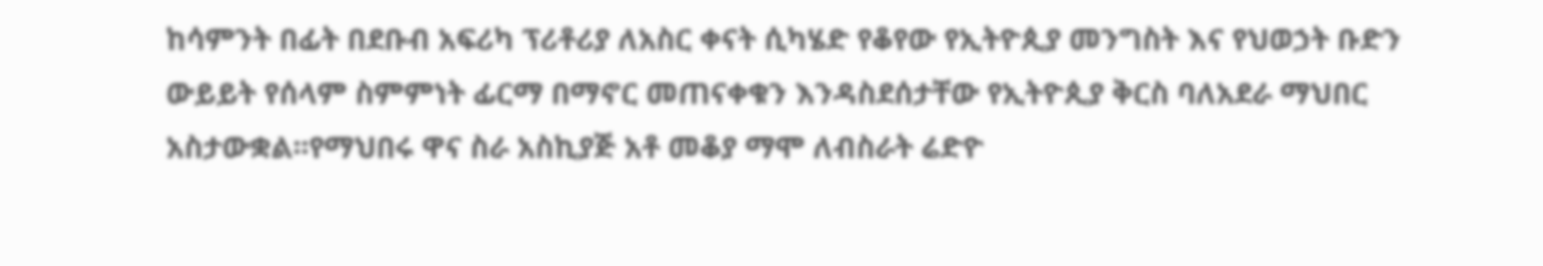ከሳምንት በፊት በደቡብ አፍሪካ ፕሪቶሪያ ለአስር ቀናት ሲካሄድ የቆየው የኢትዮጲያ መንግስት እና የህወኃት ቡድን ውይይት የሰላም ስምምነት ፊርማ በማኖር መጠናቀቁን እንዳስደሰታቸው የኢትዮጲያ ቅርስ ባለአደራ ማህበር አስታውቋል፡፡የማህበሩ ዋና ስራ አስኪያጅ አቶ መቆያ ማሞ ለብስራት ሬድዮ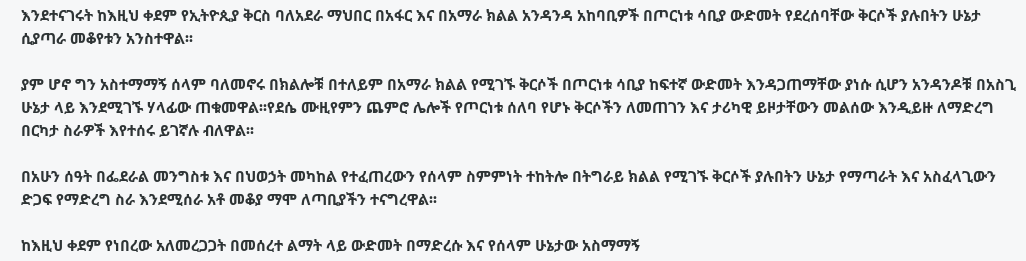እንደተናገሩት ከእዚህ ቀደም የኢትዮጲያ ቅርስ ባለአደራ ማህበር በአፋር እና በአማራ ክልል አንዳንዳ አከባቢዎች በጦርነቱ ሳቢያ ውድመት የደረሰባቸው ቅርሶች ያሉበትን ሁኔታ ሲያጣራ መቆየቱን አንስተዋል፡፡

ያም ሆኖ ግን አስተማማኝ ሰላም ባለመኖሩ በክልሎቹ በተለይም በአማራ ክልል የሚገኙ ቅርሶች በጦርነቱ ሳቢያ ከፍተኛ ውድመት እንዳጋጠማቸው ያነሱ ሲሆን አንዳንዶቹ በአስጊ ሁኔታ ላይ እንደሚገኙ ሃላፊው ጠቁመዋል፡፡የደሴ ሙዚየምን ጨምሮ ሌሎች የጦርነቱ ሰለባ የሆኑ ቅርሶችን ለመጠገን እና ታሪካዊ ይዞታቸውን መልሰው እንዲይዙ ለማድረግ በርካታ ስራዎች እየተሰሩ ይገኛሉ ብለዋል፡፡

በአሁን ሰዓት በፌደራል መንግስቱ እና በህወኃት መካከል የተፈጠረውን የሰላም ስምምነት ተከትሎ በትግራይ ክልል የሚገኙ ቅርሶች ያሉበትን ሁኔታ የማጣራት እና አስፈላጊውን ድጋፍ የማድረግ ስራ እንደሚሰራ አቶ መቆያ ማሞ ለጣቢያችን ተናግረዋል፡፡

ከእዚህ ቀደም የነበረው አለመረጋጋት በመሰረተ ልማት ላይ ውድመት በማድረሱ እና የሰላም ሁኔታው አስማማኝ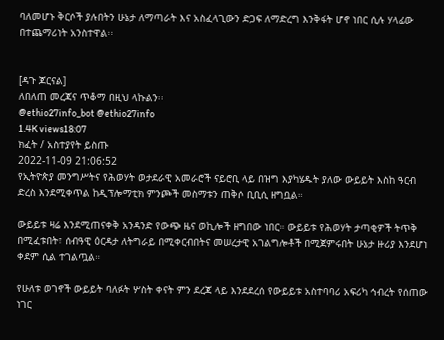ባለመሆኑ ቅርሶች ያሉበትን ሁኔታ ለማጣራት እና አስፈላጊውን ድጋፍ ለማድረግ እንቅፋት ሆኖ ነበር ሲሉ ሃላፊው በተጨማሪነት አንስተዋል፡፡


[ዳጉ ጆርናል]
ለበለጠ መረጃና ጥቆማ በዚህ ላኩልን፡፡
@ethio27info_bot @ethio27info
1.4K views18:07
ክፈት / አስተያየት ይስጡ
2022-11-09 21:06:52
የኢትዮጵያ መንግሥትና የሕወሃት ወታደራዊ አመራሮች ናይሮቢ ላይ በዝግ እያካሄዱት ያለው ውይይት እስከ ዓርብ ድረስ እንደሚቀጥል ከዲፕሎማቲክ ምንጮች መስማቱን ጠቅሶ ቢቢሲ ዘግቧል።

ውይይቱ ዛሬ እንደሚጠናቀቅ አንዳንድ የውጭ ዜና ወኪሎች ዘግበው ነበር። ውይይቱ የሕወሃት ታጣቂዎች ትጥቅ በሚፈቱበት፣ ሰብዓዊ ዕርዳታ ለትግራይ በሚቀርብበትና መሠረታዊ አገልግሎቶች በሚጀምሩበት ሁኔታ ዙሪያ እንደሆነ ቀደም ሲል ተገልጧል።

የሁለቱ ወገኖች ውይይት ባለፉት ሦስት ቀናት ምን ደረጃ ላይ እንደደረሰ የውይይቱ አስተባባሪ አፍሪካ ኅብረት የሰጠው ነገር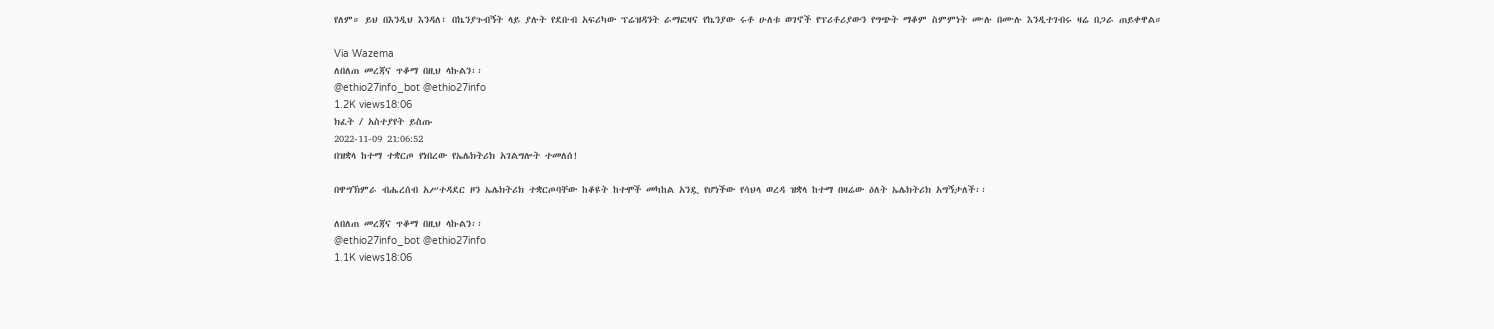የለም። ይህ በእንዲህ እንዳለ፣ በኬንያጉብኝት ላይ ያሉት የደቡብ አፍሪካው ፕሬዝዳንት ራማፎዛና የኬንያው ሩቶ ሁለቱ ወገኖች የፕሪቶሪያውን የግጭት ማቆም ስምምነት ሙሉ በሙሉ እንዲተገብሩ ዛሬ በጋራ ጠይቀዋል።

Via Wazema
ለበለጠ መረጃና ጥቆማ በዚህ ላኩልን፡፡
@ethio27info_bot @ethio27info
1.2K views18:06
ክፈት / አስተያየት ይስጡ
2022-11-09 21:06:52
በዝቋላ ከተማ ተቋርጦ የነበረው የኤሌክትሪክ አገልግሎት ተመለሰ!

በዋግኽምራ ብሔረሰብ አሥተዳደር ዞን ኤሌክትሪክ ተቋርጦባቸው ከቆዩት ከተሞች መካከል አንዷ የሆነችው የሳህላ ወረዳ ዝቋላ ከተማ በዛሬው ዕለት ኤሌክትሪክ አግኝታለች፡፡

ለበለጠ መረጃና ጥቆማ በዚህ ላኩልን፡፡
@ethio27info_bot @ethio27info
1.1K views18:06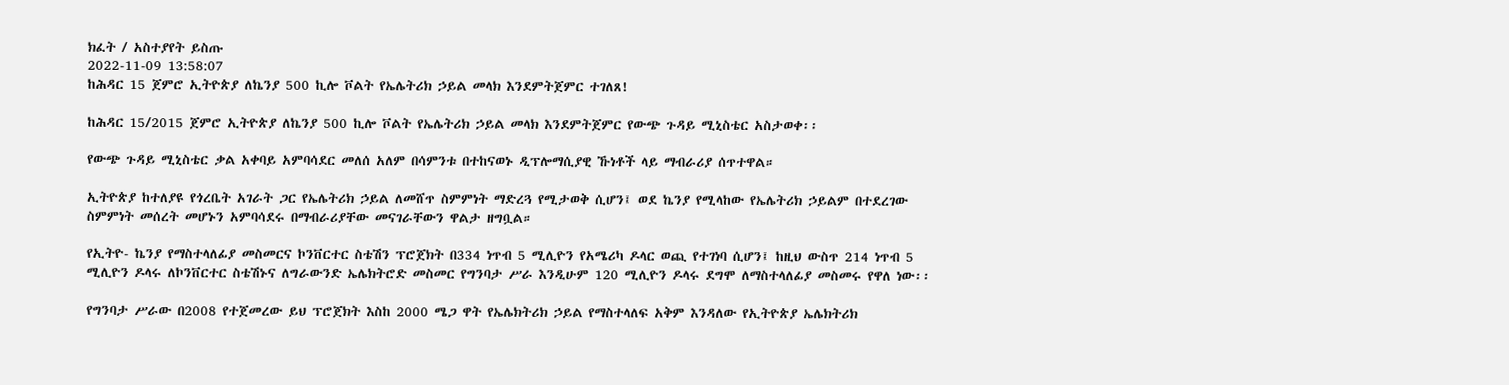ክፈት / አስተያየት ይስጡ
2022-11-09 13:58:07
ከሕዳር 15 ጀምሮ ኢትዮጵያ ለኬንያ 500 ኪሎ ቮልት የኤሌትሪክ ኃይል መላክ እንደምትጀምር ተገለጸ!

ከሕዳር 15/2015 ጀምሮ ኢትዮጵያ ለኬንያ 500 ኪሎ ቮልት የኤሌትሪክ ኃይል መላክ እንደምትጀምር የውጭ ጉዳይ ሚኒስቴር አስታወቀ፡፡

የውጭ ጉዳይ ሚኒስቴር ቃል አቀባይ አምባሳደር መለሰ አለም በሳምንቱ በተከናወኑ ዲፕሎማሲያዊ ኹነቶች ላይ ማብራሪያ ሰጥተዋል።

ኢትዮጵያ ከተለያዩ የጎረቤት አገራት ጋር የኤሌትሪክ ኃይል ለመሸጥ ስምምነት ማድረጓ የሚታወቅ ሲሆን፤ ወደ ኬንያ የሚላከው የኤሌትሪክ ኃይልም በተደረገው ስምምነት መሰረት መሆኑን አምባሳደሩ በማብራሪያቸው መናገራቸውን ዋልታ ዘግቧል።

የኢትዮ- ኬንያ የማስተላለፊያ መስመርና ኮንቨርተር ስቴሽን ፕሮጀክት በ334 ነጥብ 5 ሚሊዮን የአሜሪካ ዶላር ወጪ የተገነባ ሲሆን፤ ከዚህ ውስጥ 214 ነጥብ 5 ሚሊዮን ዶላሩ ለኮንቨርተር ስቴሽኑና ለግራውንድ ኤሌክትሮድ መስመር የግንባታ ሥራ እንዲሁም 120 ሚሊዮን ዶላሩ ደግሞ ለማስተላለፊያ መስመሩ የዋለ ነው፡፡

የግንባታ ሥራው በ2008 የተጀመረው ይህ ፕሮጀክት እስከ 2000 ሜጋ ዋት የኤሌክትሪክ ኃይል የማስተላለፍ አቅም እንዳለው የኢትዮጵያ ኤሌክትሪክ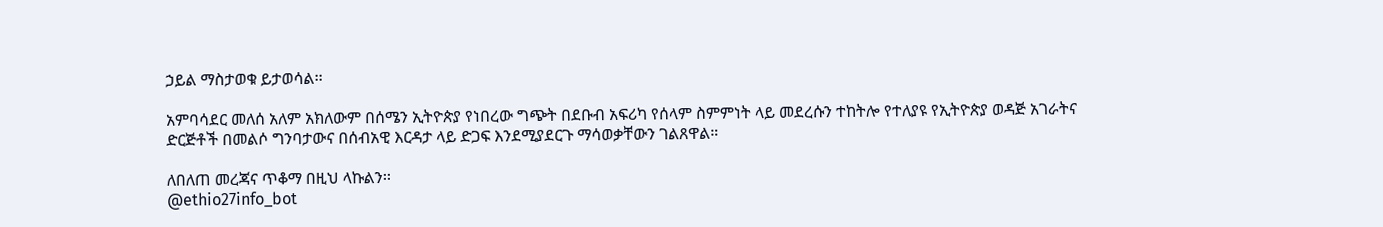ኃይል ማስታወቁ ይታወሳል፡፡

አምባሳደር መለሰ አለም አክለውም በሰሜን ኢትዮጵያ የነበረው ግጭት በደቡብ አፍሪካ የሰላም ስምምነት ላይ መደረሱን ተከትሎ የተለያዩ የኢትዮጵያ ወዳጅ አገራትና ድርጅቶች በመልሶ ግንባታውና በሰብአዊ እርዳታ ላይ ድጋፍ እንደሚያደርጉ ማሳወቃቸውን ገልጸዋል።

ለበለጠ መረጃና ጥቆማ በዚህ ላኩልን፡፡
@ethio27info_bot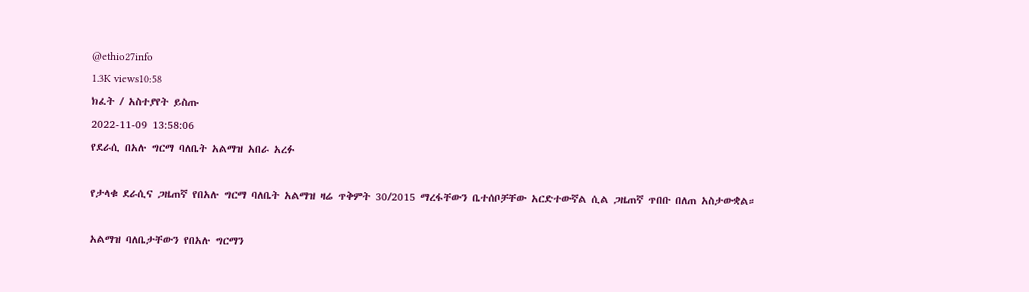@ethio27info
1.3K views10:58
ክፈት / አስተያየት ይስጡ
2022-11-09 13:58:06
የደራሲ በአሉ ግርማ ባለቤት አልማዝ አበራ አረፉ

የታላቁ ደራሲና ጋዜጠኛ የበአሉ ግርማ ባለቤት አልማዝ ዛሬ ጥቅምት 30/2015 ማረፋቸውን ቤተሰቦቻቸው አርድተውኛል ሲል ጋዜጠኛ ጥበቡ በለጠ አስታውቋል።

አልማዝ ባለቤታቸውን የበአሉ ግርማን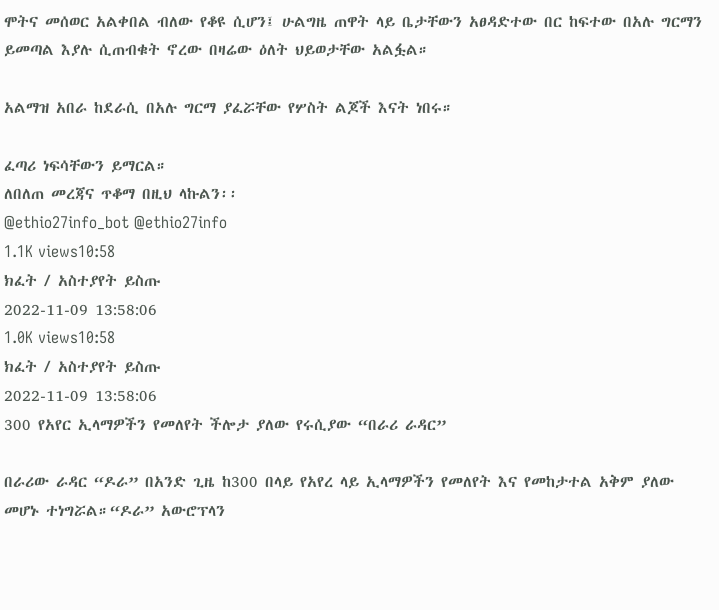ሞትና መሰወር አልቀበል ብለው የቆዩ ሲሆን፤ ሁልግዜ ጠዋት ላይ ቤታቸውን አፀዳድተው በር ከፍተው በአሉ ግርማን ይመጣል እያሉ ሲጠብቁት ኖረው በዛሬው ዕለት ህይወታቸው አልፏል።

አልማዝ አበራ ከደራሲ በአሉ ግርማ ያፈሯቸው የሦስት ልጆች እናት ነበሩ።

ፈጣሪ ነፍሳቸውን ይማርል።
ለበለጠ መረጃና ጥቆማ በዚህ ላኩልን፡፡
@ethio27info_bot @ethio27info
1.1K views10:58
ክፈት / አስተያየት ይስጡ
2022-11-09 13:58:06
1.0K views10:58
ክፈት / አስተያየት ይስጡ
2022-11-09 13:58:06
300 የአየር ኢላማዎችን የመለየት ችሎታ ያለው የሩሲያው “በራሪ ራዳር”

በራሪው ራዳር “ዶራ” በአንድ ጊዜ ከ300 በላይ የአየረ ላይ ኢላማዎችን የመለየት እና የመከታተል አቅም ያለው መሆኑ ተነግሯል።“ዶራ” አውሮፕላን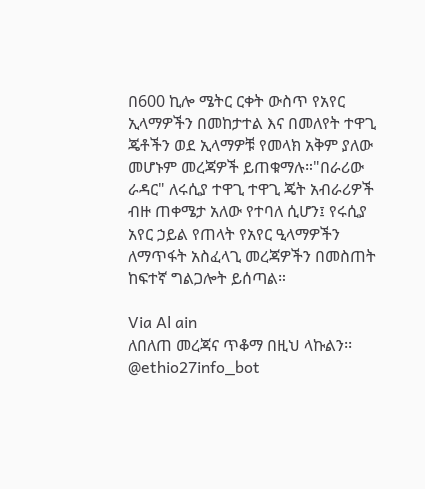በ600 ኪሎ ሜትር ርቀት ውስጥ የአየር ኢላማዎችን በመከታተል እና በመለየት ተዋጊ ጄቶችን ወደ ኢላማዎቹ የመላክ አቅም ያለው መሆኑም መረጃዎች ይጠቁማሉ።"በራሪው ራዳር" ለሩሲያ ተዋጊ ተዋጊ ጄት አብራሪዎች ብዙ ጠቀሜታ አለው የተባለ ሲሆን፤ የሩሲያ አየር ኃይል የጠላት የአየር ዒላማዎችን ለማጥፋት አስፈላጊ መረጃዎችን በመስጠት ከፍተኛ ግልጋሎት ይሰጣል።

Via Al ain
ለበለጠ መረጃና ጥቆማ በዚህ ላኩልን፡፡
@ethio27info_bot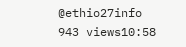@ethio27info
943 views10:58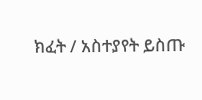ክፈት / አስተያየት ይስጡ